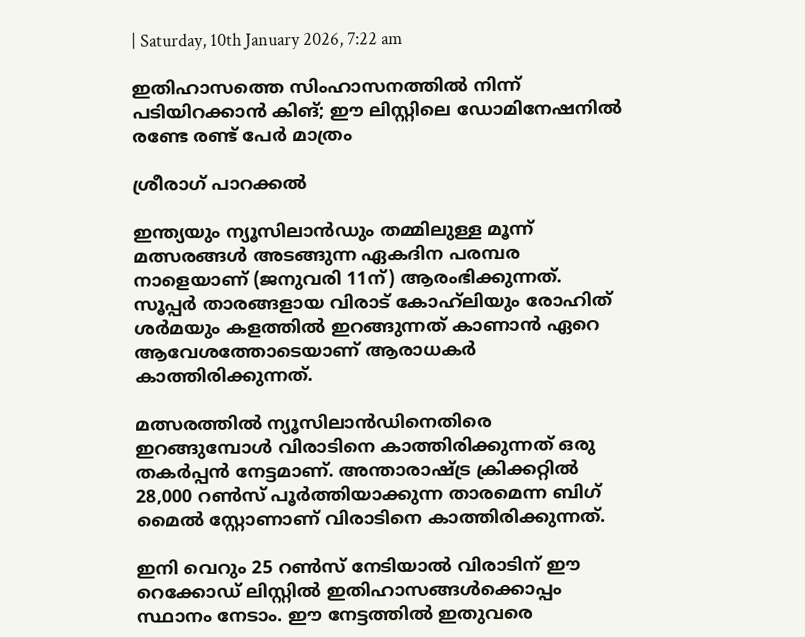| Saturday, 10th January 2026, 7:22 am

ഇതിഹാസത്തെ സിംഹാസനത്തില്‍ നിന്ന് പടിയിറക്കാന്‍ കിങ്; ഈ ലിസ്റ്റിലെ ഡോമിനേഷനില്‍ രണ്ടേ രണ്ട് പേര്‍ മാത്രം

ശ്രീരാഗ് പാറക്കല്‍

ഇന്ത്യയും ന്യൂസിലാന്‍ഡും തമ്മിലുള്ള മൂന്ന് മത്സരങ്ങള്‍ അടങ്ങുന്ന ഏകദിന പരമ്പര നാളെയാണ് (ജനുവരി 11ന്) ആരംഭിക്കുന്നത്. സൂപ്പര്‍ താരങ്ങളായ വിരാട് കോഹ്‌ലിയും രോഹിത് ശര്‍മയും കളത്തില്‍ ഇറങ്ങുന്നത് കാണാന്‍ ഏറെ ആവേശത്തോടെയാണ് ആരാധകര്‍ കാത്തിരിക്കുന്നത്.

മത്സരത്തില്‍ ന്യൂസിലാന്‍ഡിനെതിരെ ഇറങ്ങുമ്പോള്‍ വിരാടിനെ കാത്തിരിക്കുന്നത് ഒരു തകര്‍പ്പന്‍ നേട്ടമാണ്. അന്താരാഷ്ട്ര ക്രിക്കറ്റില്‍ 28,000 റണ്‍സ് പൂര്‍ത്തിയാക്കുന്ന താരമെന്ന ബിഗ് മൈല്‍ സ്റ്റോണാണ് വിരാടിനെ കാത്തിരിക്കുന്നത്.

ഇനി വെറും 25 റണ്‍സ് നേടിയാല്‍ വിരാടിന് ഈ റെക്കോഡ് ലിസ്റ്റില്‍ ഇതിഹാസങ്ങള്‍ക്കൊപ്പം സ്ഥാനം നേടാം. ഈ നേട്ടത്തില്‍ ഇതുവരെ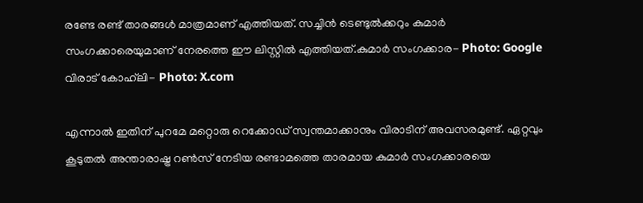രണ്ടേ രണ്ട് താരങ്ങള്‍ മാത്രമാണ് എത്തിയത്. സച്ചിന്‍ ടെണ്ടുല്‍ക്കറും കുമാര്‍ സംഗക്കാരെയുമാണ് നേരത്തെ ഈ ലിസ്റ്റില്‍ എത്തിയത്.കുമാര്‍ സംഗക്കാര- Photo: Google വിരാട് കോഹ്‌ലി- Photo: X.com

എന്നാല്‍ ഇതിന് പുറമേ മറ്റൊരു റെക്കോഡ് സ്വന്തമാക്കാനും വിരാടിന് അവസരമുണ്ട്. ഏറ്റവും കൂടുതല്‍ അന്താരാഷ്ട്ര റണ്‍സ് നേടിയ രണ്ടാമത്തെ താരമായ കുമാര്‍ സംഗക്കാരയെ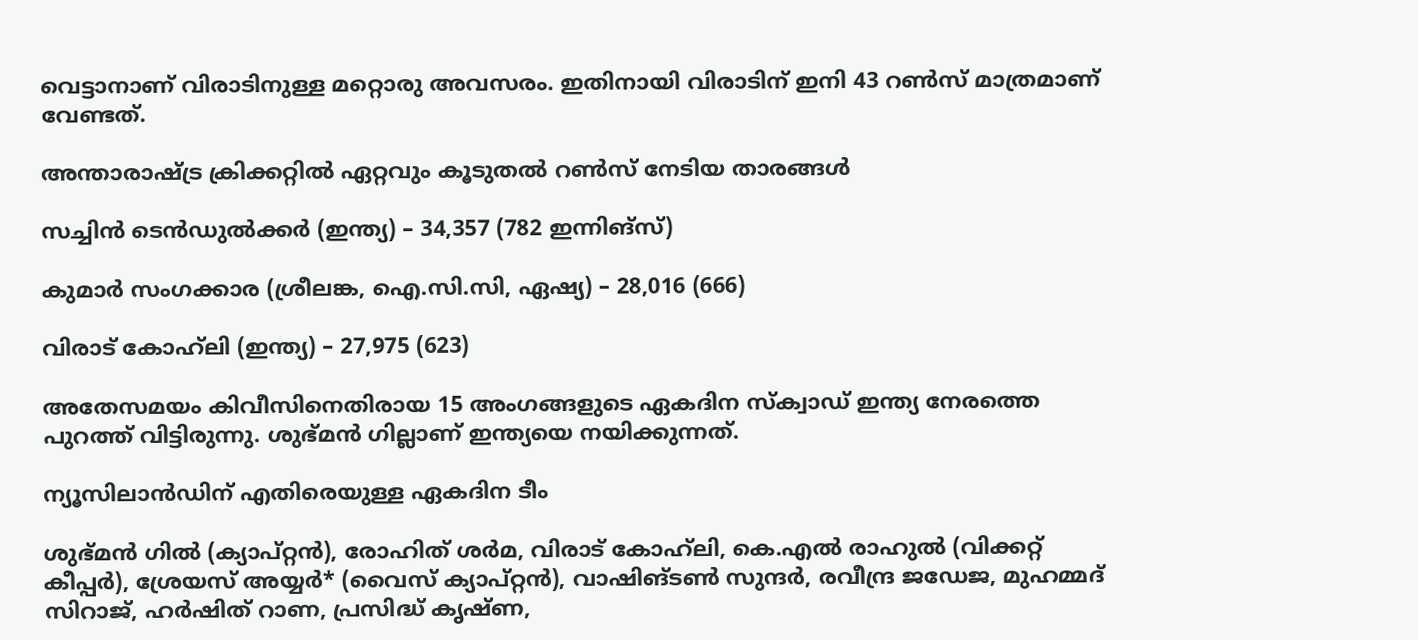വെട്ടാനാണ് വിരാടിനുള്ള മറ്റൊരു അവസരം. ഇതിനായി വിരാടിന് ഇനി 43 റണ്‍സ് മാത്രമാണ് വേണ്ടത്.

അന്താരാഷ്ട്ര ക്രിക്കറ്റില്‍ ഏറ്റവും കൂടുതല്‍ റണ്‍സ് നേടിയ താരങ്ങള്‍

സച്ചിന്‍ ടെന്‍ഡുല്‍ക്കര്‍ (ഇന്ത്യ) – 34,357 (782 ഇന്നിങ്സ്)

കുമാര്‍ സംഗക്കാര (ശ്രീലങ്ക, ഐ.സി.സി, ഏഷ്യ) – 28,016 (666)

വിരാട് കോഹ്‌ലി (ഇന്ത്യ) – 27,975 (623)

അതേസമയം കിവീസിനെതിരായ 15 അംഗങ്ങളുടെ ഏകദിന സ്‌ക്വാഡ് ഇന്ത്യ നേരത്തെ പുറത്ത് വിട്ടിരുന്നു. ശുഭ്മന്‍ ഗില്ലാണ് ഇന്ത്യയെ നയിക്കുന്നത്.

ന്യൂസിലാന്‍ഡിന് എതിരെയുള്ള ഏകദിന ടീം

ശുഭ്മന്‍ ഗില്‍ (ക്യാപ്റ്റന്‍), രോഹിത് ശര്‍മ, വിരാട് കോഹ്‌ലി, കെ.എല്‍ രാഹുല്‍ (വിക്കറ്റ് കീപ്പര്‍), ശ്രേയസ് അയ്യര്‍* (വൈസ് ക്യാപ്റ്റന്‍), വാഷിങ്ടണ്‍ സുന്ദര്‍, രവീന്ദ്ര ജഡേജ, മുഹമ്മദ് സിറാജ്, ഹര്‍ഷിത് റാണ, പ്രസിദ്ധ് കൃഷ്ണ,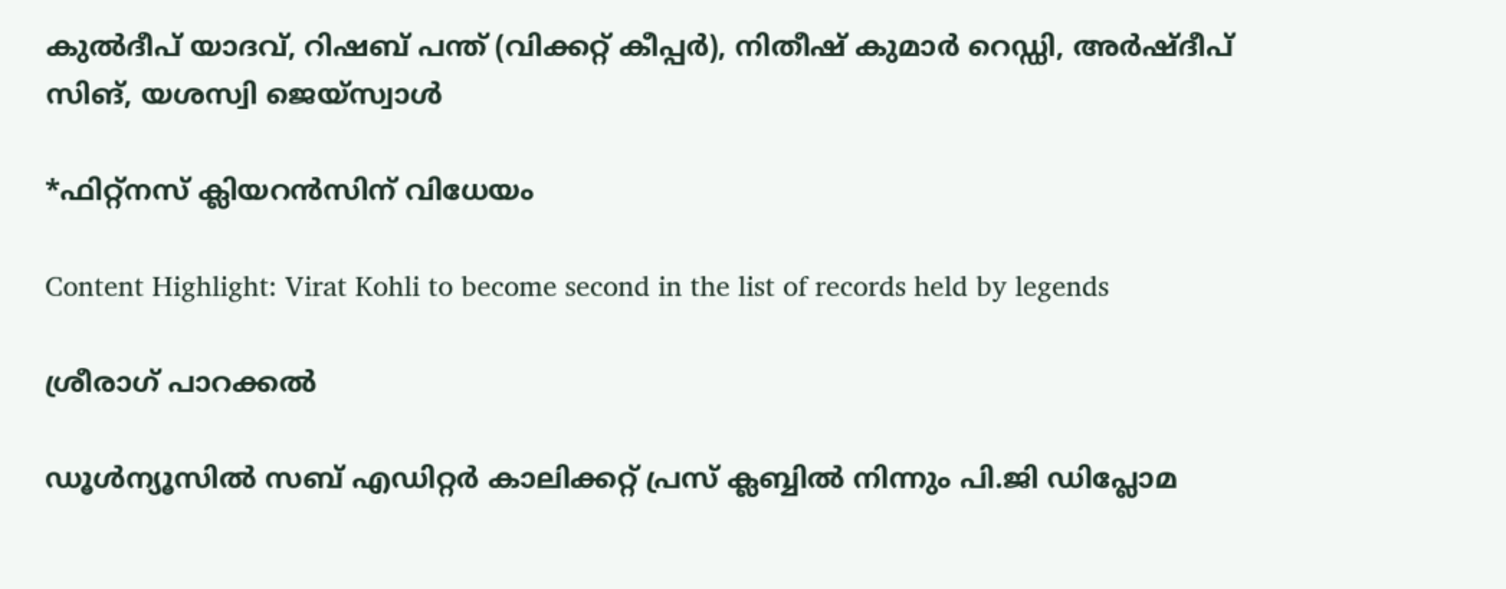കുല്‍ദീപ് യാദവ്, റിഷബ് പന്ത് (വിക്കറ്റ് കീപ്പര്‍), നിതീഷ് കുമാര്‍ റെഡ്ഡി, അര്‍ഷ്ദീപ് സിങ്, യശസ്വി ജെയ്സ്വാള്‍

*ഫിറ്റ്‌നസ് ക്ലിയറന്‍സിന് വിധേയം

Content Highlight: Virat Kohli to become second in the list of records held by legends

ശ്രീരാഗ് പാറക്കല്‍

ഡൂള്‍ന്യൂസില്‍ സബ് എഡിറ്റര്‍ കാലിക്കറ്റ് പ്രസ് ക്ലബ്ബില്‍ നിന്നും പി.ജി ഡിപ്ലോമ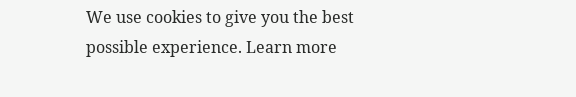We use cookies to give you the best possible experience. Learn more